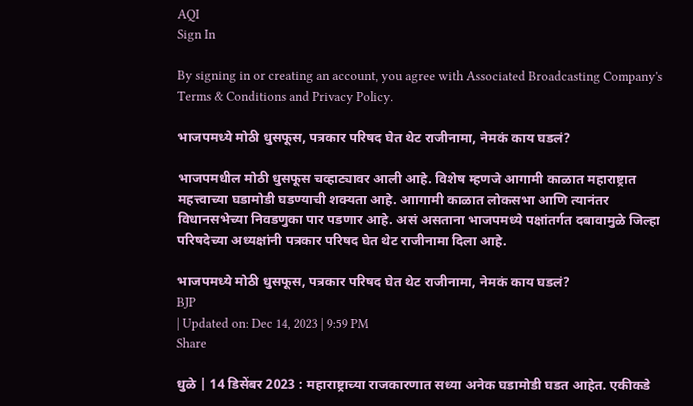AQI
Sign In

By signing in or creating an account, you agree with Associated Broadcasting Company's Terms & Conditions and Privacy Policy.

भाजपमध्ये मोठी धुसफूस, पत्रकार परिषद घेत थेट राजीनामा, नेमकं काय घडलं?

भाजपमधील मोठी धुसफूस चव्हाट्यावर आली आहे. विशेष म्हणजे आगामी काळात महाराष्ट्रात महत्त्वाच्या घडामोडी घडण्याची शक्यता आहे. आागामी काळात लोकसभा आणि त्यानंतर विधानसभेच्या निवडणुका पार पडणार आहे. असं असताना भाजपमध्ये पक्षांतर्गत दबावामुळे जिल्हा परिषदेच्या अध्यक्षांनी पत्रकार परिषद घेत थेट राजीनामा दिला आहे.

भाजपमध्ये मोठी धुसफूस, पत्रकार परिषद घेत थेट राजीनामा, नेमकं काय घडलं?
BJP
| Updated on: Dec 14, 2023 | 9:59 PM
Share

धुळे | 14 डिसेंबर 2023 : महाराष्ट्राच्या राजकारणात सध्या अनेक घडामोडी घडत आहेत. एकीकडे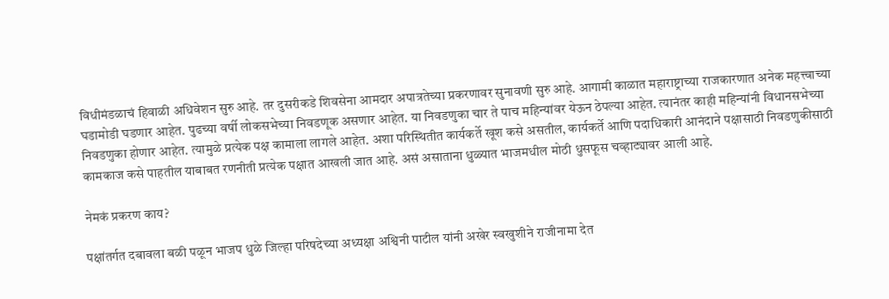विधीमंडळाचं हिवाळी अधिवेशन सुरु आहे. तर दुसरीकडे शिवसेना आमदार अपात्रतेच्या प्रकरणावर सुनावणी सुरु आहे. आगामी काळात महाराष्ट्राच्या राजकारणात अनेक महत्त्वाच्या घडामोडी घडणार आहेत. पुढच्या वर्षी लोकसभेच्या निवडणूक असणार आहेत. या निवडणुका चार ते पाच महिन्यांवर येऊन ठेपल्या आहेत. त्यानंतर काही महिन्यांनी विधानसभेच्या निवडणुका होणार आहेत. त्यामुळे प्रत्येक पक्ष कामाला लागले आहेत. अशा परिस्थितीत कार्यकर्ते खूश कसे असतील, कार्यकर्ते आणि पदाधिकारी आनंदाने पक्षासाठी निवडणुकीसाठी कामकाज कसे पाहतील याबाबत रणनीती प्रत्येक पक्षात आखली जात आहे. असं असाताना धुळ्यात भाजमधील मोठी धुसफूस चव्हाट्यावर आली आहे.

नेमकं प्रकरण काय?

पक्षांतर्गत दबावला बळी पळून भाजप धुळे जिल्हा परिषदेच्या अध्यक्षा अश्विनी पाटील यांनी अखेर स्वखुशीने राजीनामा देत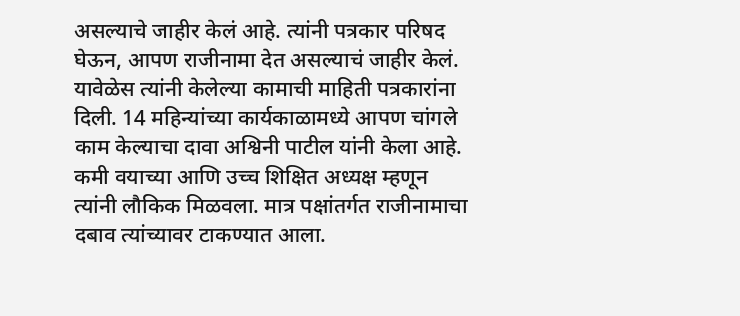असल्याचे जाहीर केलं आहे. त्यांनी पत्रकार परिषद घेऊन, आपण राजीनामा देत असल्याचं जाहीर केलं. यावेळेस त्यांनी केलेल्या कामाची माहिती पत्रकारांना दिली. 14 महिन्यांच्या कार्यकाळामध्ये आपण चांगले काम केल्याचा दावा अश्विनी पाटील यांनी केला आहे. कमी वयाच्या आणि उच्च शिक्षित अध्यक्ष म्हणून त्यांनी लौकिक मिळवला. मात्र पक्षांतर्गत राजीनामाचा दबाव त्यांच्यावर टाकण्यात आला.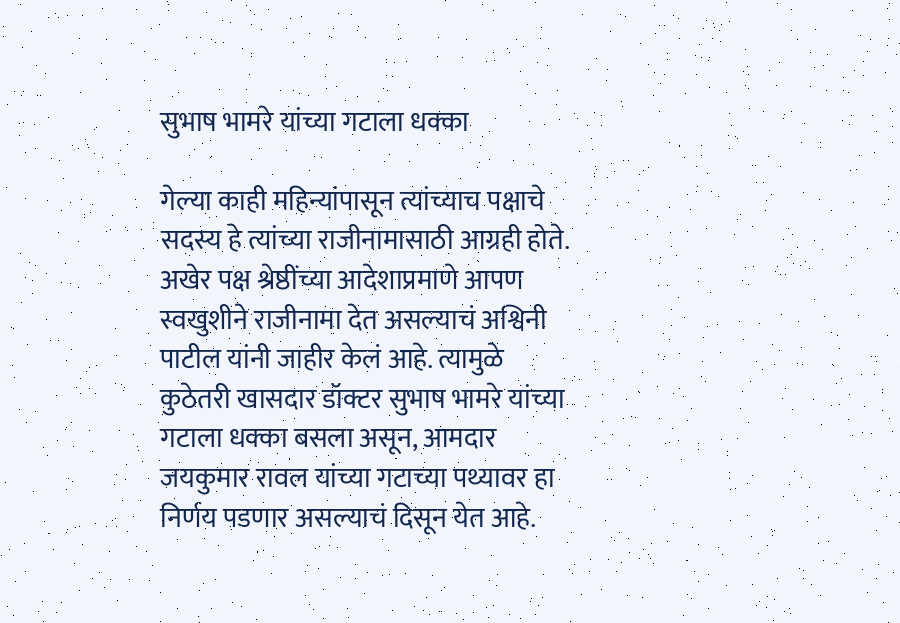सुभाष भामरे यांच्या गटाला धक्का

गेल्या काही महिन्यांपासून त्यांच्याच पक्षाचे सदस्य हे त्यांच्या राजीनामासाठी आग्रही होते. अखेर पक्ष श्रेष्ठींच्या आदेशाप्रमाणे आपण स्वखुशीने राजीनामा देत असल्याचं अश्विनी पाटील यांनी जाहीर केलं आहे. त्यामुळे कुठेतरी खासदार डॉक्टर सुभाष भामरे यांच्या गटाला धक्का बसला असून, आमदार जयकुमार रावल यांच्या गटाच्या पथ्यावर हा निर्णय पडणार असल्याचं दिसून येत आहे.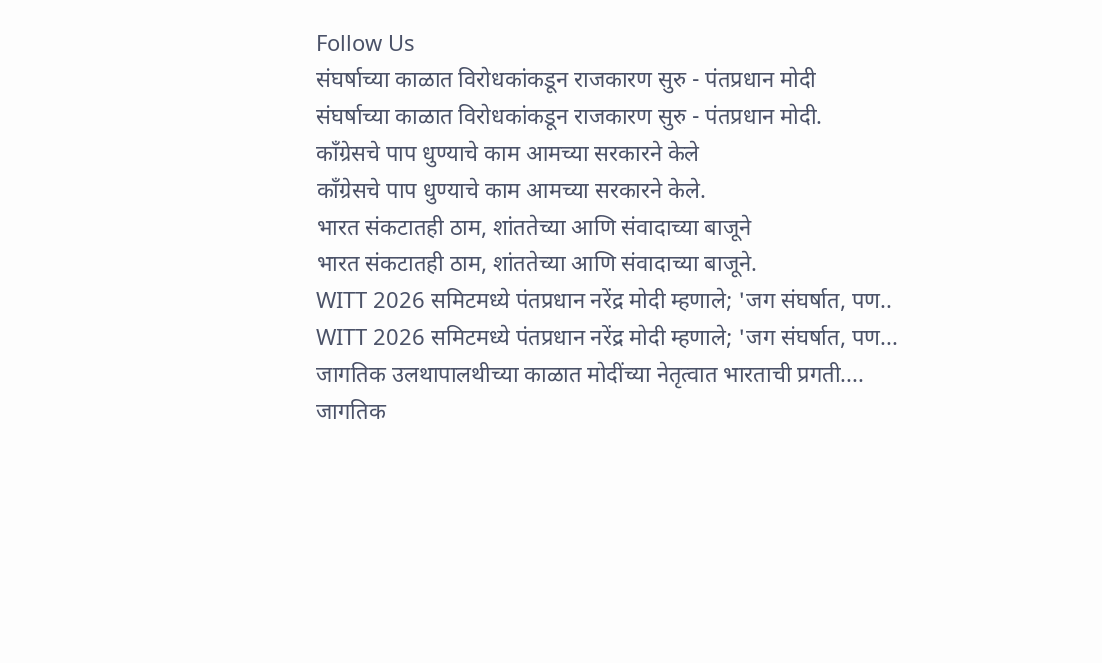Follow Us
संघर्षाच्या काळात विरोधकांकडून राजकारण सुरु - पंतप्रधान मोदी
संघर्षाच्या काळात विरोधकांकडून राजकारण सुरु - पंतप्रधान मोदी.
काँग्रेसचे पाप धुण्याचे काम आमच्या सरकारने केले
काँग्रेसचे पाप धुण्याचे काम आमच्या सरकारने केले.
भारत संकटातही ठाम, शांततेच्या आणि संवादाच्या बाजूने
भारत संकटातही ठाम, शांततेच्या आणि संवादाच्या बाजूने.
WITT 2026 समिटमध्ये पंतप्रधान नरेंद्र मोदी म्हणाले; 'जग संघर्षात, पण..
WITT 2026 समिटमध्ये पंतप्रधान नरेंद्र मोदी म्हणाले; 'जग संघर्षात, पण...
जागतिक उलथापालथीच्या काळात मोदींच्या नेतृत्वात भारताची प्रगती....
जागतिक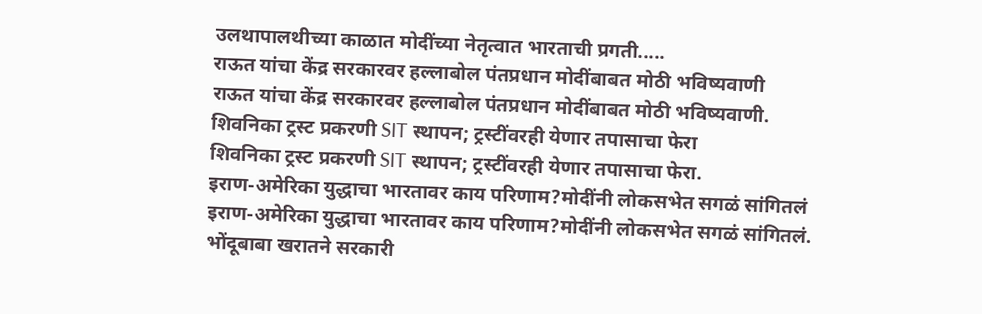उलथापालथीच्या काळात मोदींच्या नेतृत्वात भारताची प्रगती.....
राऊत यांचा केंद्र सरकारवर हल्लाबोल पंतप्रधान मोदींबाबत मोठी भविष्यवाणी
राऊत यांचा केंद्र सरकारवर हल्लाबोल पंतप्रधान मोदींबाबत मोठी भविष्यवाणी.
शिवनिका ट्रस्ट प्रकरणी SIT स्थापन; ट्रस्टींवरही येणार तपासाचा फेरा
शिवनिका ट्रस्ट प्रकरणी SIT स्थापन; ट्रस्टींवरही येणार तपासाचा फेरा.
इराण-अमेरिका युद्धाचा भारतावर काय परिणाम?मोदींनी लोकसभेत सगळं सांगितलं
इराण-अमेरिका युद्धाचा भारतावर काय परिणाम?मोदींनी लोकसभेत सगळं सांगितलं.
भोंदूबाबा खरातने सरकारी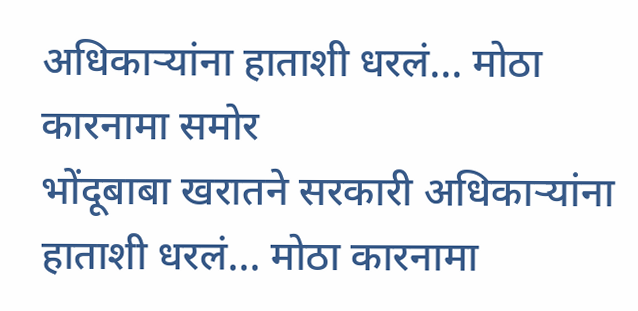अधिकाऱ्यांना हाताशी धरलं... मोठा कारनामा समोर
भोंदूबाबा खरातने सरकारी अधिकाऱ्यांना हाताशी धरलं... मोठा कारनामा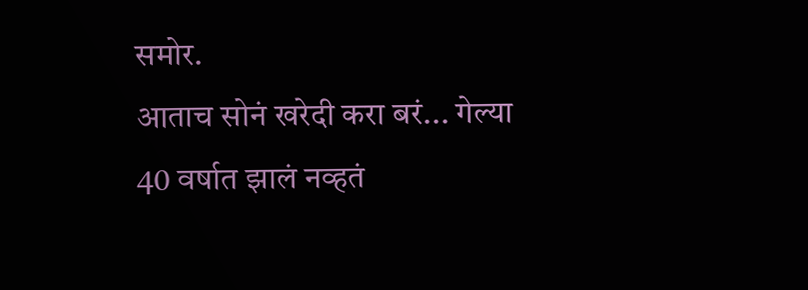समोर.
आताच सोनं खरेदी करा बरं... गेल्या 40 वर्षात झालं नव्हतं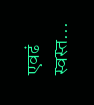एवढं स्वस्त...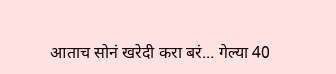आताच सोनं खरेदी करा बरं... गेल्या 40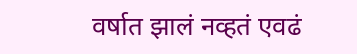वर्षात झालं नव्हतं एवढं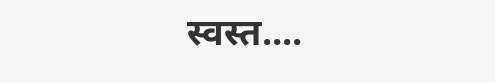स्वस्त....